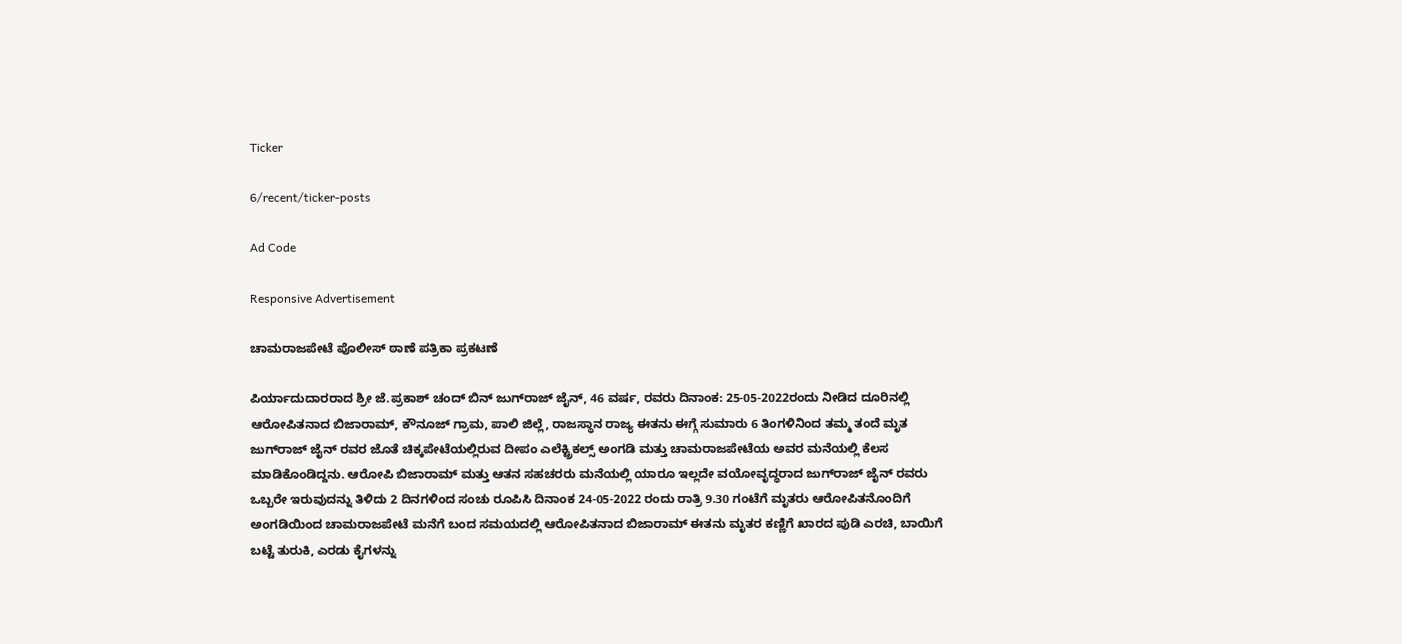Ticker

6/recent/ticker-posts

Ad Code

Responsive Advertisement

ಚಾಮರಾಜಪೇಟೆ ಪೊಲೀಸ್ ಠಾಣೆ ಪತ್ರಿಕಾ ಪ್ರಕಟಣೆ

ಪಿರ್ಯಾದುದಾರರಾದ ಶ್ರೀ ಜೆ.ಪ್ರಕಾಶ್ ಚಂದ್ ಬಿನ್ ಜುಗ್‍ರಾಜ್ ಜೈನ್, 46 ವರ್ಷ, ರವರು ದಿನಾಂಕ: 25-05-2022ರಂದು ನೀಡಿದ ದೂರಿನಲ್ಲಿ ಆರೋಪಿತನಾದ ಬಿಜಾರಾಮ್, ಕೌನೂಜ್ ಗ್ರಾಮ, ಪಾಲಿ ಜಿಲ್ಲೆ, ರಾಜಸ್ಥಾನ ರಾಜ್ಯ ಈತನು ಈಗ್ಗೆ ಸುಮಾರು 6 ತಿಂಗಳಿನಿಂದ ತಮ್ಮ ತಂದೆ ಮೃತ ಜುಗ್‍ರಾಜ್ ಜೈನ್ ರವರ ಜೊತೆ ಚಿಕ್ಕಪೇಟೆಯಲ್ಲಿರುವ ದೀಪಂ ಎಲೆಕ್ಟ್ರಿಕಲ್ಸ್ ಅಂಗಡಿ ಮತ್ತು ಚಾಮರಾಜಪೇಟೆಯ ಅವರ ಮನೆಯಲ್ಲಿ ಕೆಲಸ ಮಾಡಿಕೊಂಡಿದ್ದನು. ಆರೋಪಿ ಬಿಜಾರಾಮ್ ಮತ್ತು ಆತನ ಸಹಚರರು ಮನೆಯಲ್ಲಿ ಯಾರೂ ಇಲ್ಲದೇ ವಯೋವೃದ್ಧರಾದ ಜುಗ್‍ರಾಜ್ ಜೈನ್ ರವರು ಒಬ್ಬರೇ ಇರುವುದನ್ನು ತಿಳಿದು 2 ದಿನಗಳಿಂದ ಸಂಚು ರೂಪಿಸಿ ದಿನಾಂಕ 24-05-2022 ರಂದು ರಾತ್ರಿ 9.30 ಗಂಟೆಗೆ ಮೃತರು ಆರೋಪಿತನೊಂದಿಗೆ ಅಂಗಡಿಯಿಂದ ಚಾಮರಾಜಪೇಟೆ ಮನೆಗೆ ಬಂದ ಸಮಯದಲ್ಲಿ ಆರೋಪಿತನಾದ ಬಿಜಾರಾಮ್ ಈತನು ಮೃತರ ಕಣ್ಣಿಗೆ ಖಾರದ ಪುಡಿ ಎರಚಿ, ಬಾಯಿಗೆ ಬಟ್ಟೆ ತುರುಕಿ, ಎರಡು ಕೈಗಳನ್ನು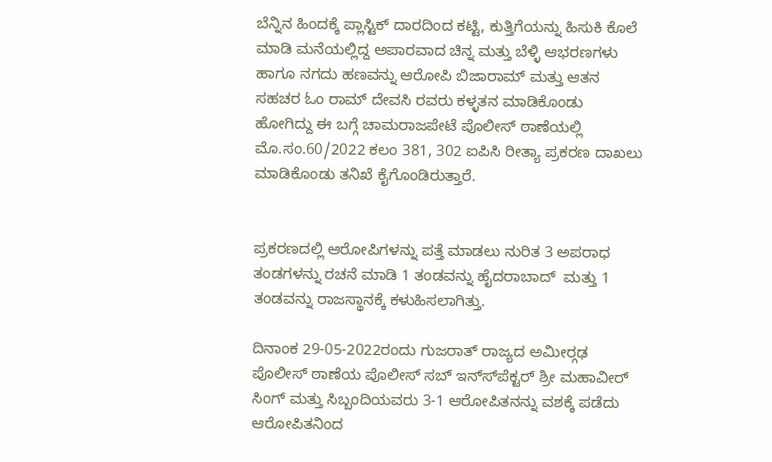ಬೆನ್ನಿನ ಹಿಂದಕ್ಕೆ ಪ್ಲಾಸ್ಟಿಕ್ ದಾರದಿಂದ ಕಟ್ಟಿ, ಕುತ್ತಿಗೆಯನ್ನು ಹಿಸುಕಿ ಕೊಲೆ ಮಾಡಿ ಮನೆಯಲ್ಲಿದ್ದ ಅಪಾರವಾದ ಚಿನ್ನ ಮತ್ತು ಬೆಳ್ಳಿ ಆಭರಣಗಳು ಹಾಗೂ ನಗದು ಹಣವನ್ನು ಆರೋಪಿ ಬಿಜಾರಾಮ್ ಮತ್ತು ಆತನ ಸಹಚರ ಓಂ ರಾಮ್ ದೇವಸಿ ರವರು ಕಳ್ಳತನ ಮಾಡಿಕೊಂಡು ಹೋಗಿದ್ದು ಈ ಬಗ್ಗೆ ಚಾಮರಾಜಪೇಟೆ ಪೊಲೀಸ್ ಠಾಣೆಯಲ್ಲಿ ಮೊ.ಸಂ.60/2022 ಕಲಂ 381, 302 ಐಪಿಸಿ ರೀತ್ಯಾ ಪ್ರಕರಣ ದಾಖಲು ಮಾಡಿಕೊಂಡು ತನಿಖೆ ಕೈಗೊಂಡಿರುತ್ತಾರೆ.


ಪ್ರಕರಣದಲ್ಲಿ ಆರೋಪಿಗಳನ್ನು ಪತ್ತೆ ಮಾಡಲು ನುರಿತ 3 ಅಪರಾಧ ತಂಡಗಳನ್ನು ರಚನೆ ಮಾಡಿ 1 ತಂಡವನ್ನು ಹೈದರಾಬಾದ್‍  ಮತ್ತು 1 ತಂಡವನ್ನು ರಾಜಸ್ಥಾನಕ್ಕೆ ಕಳುಹಿಸಲಾಗಿತ್ತು.

ದಿನಾಂಕ 29-05-2022ರಂದು ಗುಜರಾತ್ ರಾಜ್ಯದ ಅಮೀರ್‍ಗಢ ಪೊಲೀಸ್ ಠಾಣೆಯ ಪೊಲೀಸ್ ಸಬ್ ಇನ್ಸ್‍ಪೆಕ್ಟರ್ ಶ್ರೀ ಮಹಾವೀರ್ ಸಿಂಗ್ ಮತ್ತು ಸಿಬ್ಬಂದಿಯವರು 3-1 ಆರೋಪಿತನನ್ನು ವಶಕ್ಕೆ ಪಡೆದು ಆರೋಪಿತನಿಂದ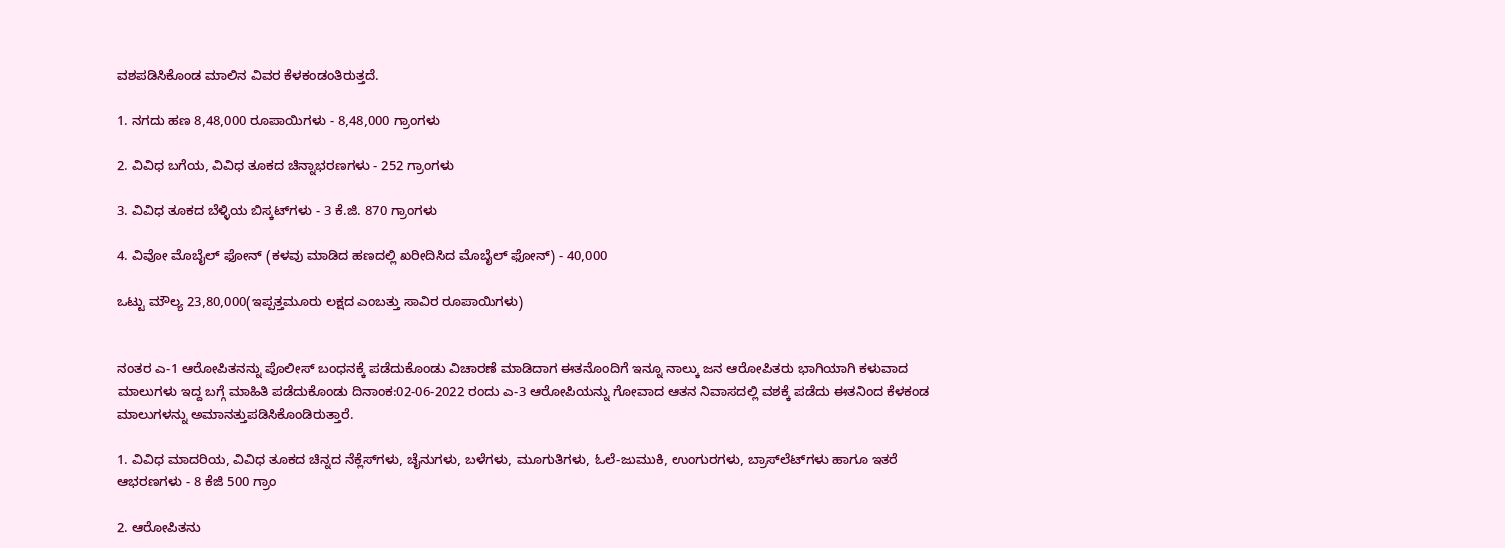ವಶಪಡಿಸಿಕೊಂಡ ಮಾಲಿನ ವಿವರ ಕೆಳಕಂಡಂತಿರುತ್ತದೆ.

1. ನಗದು ಹಣ 8,48,000 ರೂಪಾಯಿಗಳು - 8,48,000 ಗ್ರಾಂಗಳು

2. ವಿವಿಧ ಬಗೆಯ, ವಿವಿಧ ತೂಕದ ಚಿನ್ನಾಭರಣಗಳು - 252 ಗ್ರಾಂಗಳು

3. ವಿವಿಧ ತೂಕದ ಬೆಳ್ಳಿಯ ಬಿಸ್ಕಟ್‍ಗಳು - 3 ಕೆ.ಜಿ. 870 ಗ್ರಾಂಗಳು

4. ವಿವೋ ಮೊಬೈಲ್ ಫೋನ್ (ಕಳವು ಮಾಡಿದ ಹಣದಲ್ಲಿ ಖರೀದಿಸಿದ ಮೊಬೈಲ್ ಫೋನ್) - 40,000

ಒಟ್ಟು ಮೌಲ್ಯ 23,80,000(ಇಪ್ಪತ್ತಮೂರು ಲಕ್ಷದ ಎಂಬತ್ತು ಸಾವಿರ ರೂಪಾಯಿಗಳು)


ನಂತರ ಎ-1 ಆರೋಪಿತನನ್ನು ಪೊಲೀಸ್ ಬಂಧನಕ್ಕೆ ಪಡೆದುಕೊಂಡು ವಿಚಾರಣೆ ಮಾಡಿದಾಗ ಈತನೊಂದಿಗೆ ಇನ್ನೂ ನಾಲ್ಕು ಜನ ಆರೋಪಿತರು ಭಾಗಿಯಾಗಿ ಕಳುವಾದ ಮಾಲುಗಳು ಇದ್ದ ಬಗ್ಗೆ ಮಾಹಿತಿ ಪಡೆದುಕೊಂಡು ದಿನಾಂಕ:02-06-2022 ರಂದು ಎ-3 ಆರೋಪಿಯನ್ನು ಗೋವಾದ ಆತನ ನಿವಾಸದಲ್ಲಿ ವಶಕ್ಕೆ ಪಡೆದು ಈತನಿಂದ ಕೆಳಕಂಡ ಮಾಲುಗಳನ್ನು ಅಮಾನತ್ತುಪಡಿಸಿಕೊಂಡಿರುತ್ತಾರೆ.

1. ವಿವಿಧ ಮಾದರಿಯ, ವಿವಿಧ ತೂಕದ ಚಿನ್ನದ ನೆಕ್ಲೆಸ್‍ಗಳು, ಚೈನುಗಳು, ಬಳೆಗಳು, ಮೂಗುತಿಗಳು, ಓಲೆ-ಜುಮುಕಿ, ಉಂಗುರಗಳು, ಬ್ರಾಸ್‍ಲೆಟ್‍ಗಳು ಹಾಗೂ ಇತರೆ ಆಭರಣಗಳು - 8 ಕೆಜಿ 500 ಗ್ರಾಂ

2. ಆರೋಪಿತನು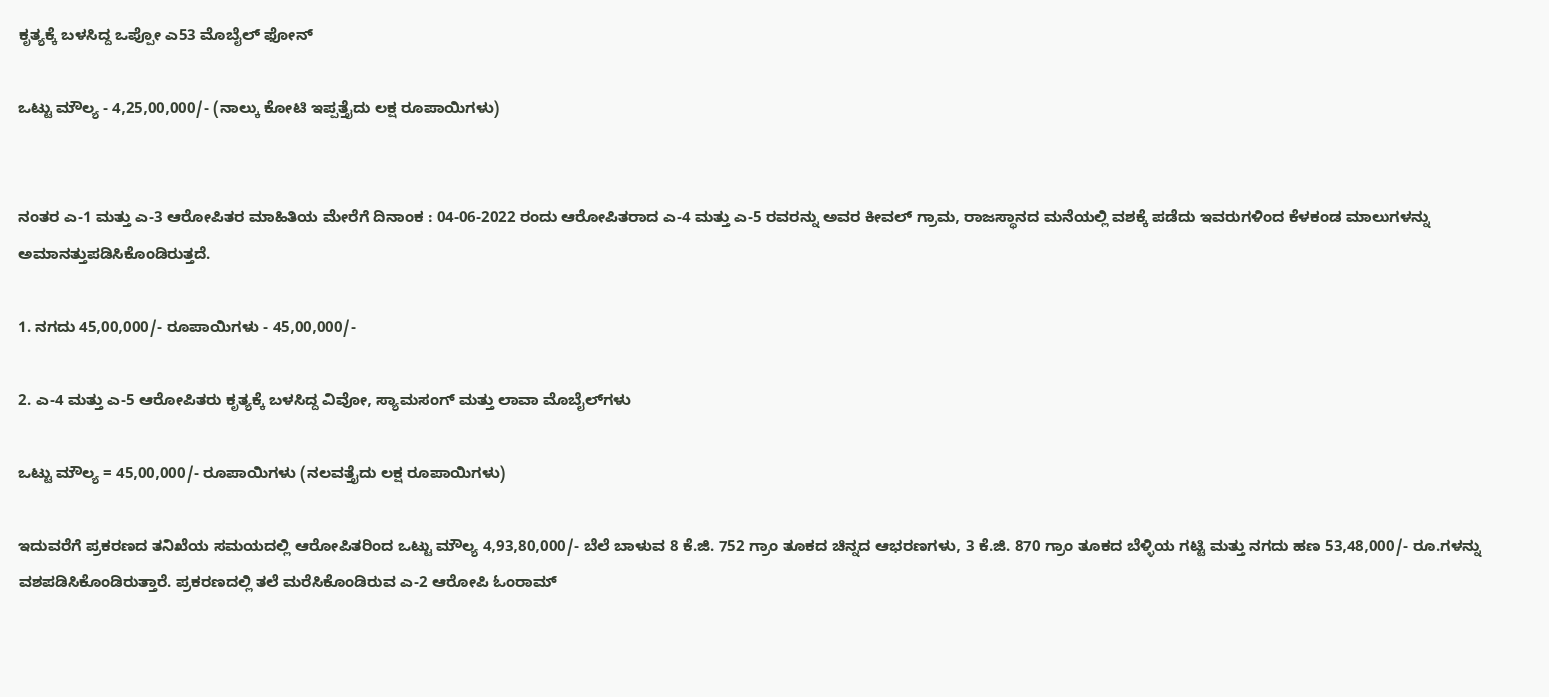ಕೃತ್ಯಕ್ಕೆ ಬಳಸಿದ್ದ ಒಪ್ಪೋ ಎ53 ಮೊಬೈಲ್ ಫೋನ್

ಒಟ್ಟು ಮೌಲ್ಯ - 4,25,00,000/- (ನಾಲ್ಕು ಕೋಟಿ ಇಪ್ಪತ್ತೈದು ಲಕ್ಷ ರೂಪಾಯಿಗಳು)


ನಂತರ ಎ-1 ಮತ್ತು ಎ-3 ಆರೋಪಿತರ ಮಾಹಿತಿಯ ಮೇರೆಗೆ ದಿನಾಂಕ : 04-06-2022 ರಂದು ಆರೋಪಿತರಾದ ಎ-4 ಮತ್ತು ಎ-5 ರವರನ್ನು ಅವರ ಕೀವಲ್ ಗ್ರಾಮ, ರಾಜಸ್ಥಾನದ ಮನೆಯಲ್ಲಿ ವಶಕ್ಕೆ ಪಡೆದು ಇವರುಗಳಿಂದ ಕೆಳಕಂಡ ಮಾಲುಗಳನ್ನು ಅಮಾನತ್ತುಪಡಿಸಿಕೊಂಡಿರುತ್ತದೆ.

1. ನಗದು 45,00,000/- ರೂಪಾಯಿಗಳು - 45,00,000/-

2. ಎ-4 ಮತ್ತು ಎ-5 ಆರೋಪಿತರು ಕೃತ್ಯಕ್ಕೆ ಬಳಸಿದ್ದ ವಿವೋ, ಸ್ಯಾಮಸಂಗ್ ಮತ್ತು ಲಾವಾ ಮೊಬೈಲ್‍ಗಳು

ಒಟ್ಟು ಮೌಲ್ಯ = 45,00,000/- ರೂಪಾಯಿಗಳು (ನಲವತ್ತೈದು ಲಕ್ಷ ರೂಪಾಯಿಗಳು)

ಇದುವರೆಗೆ ಪ್ರಕರಣದ ತನಿಖೆಯ ಸಮಯದಲ್ಲಿ ಆರೋಪಿತರಿಂದ ಒಟ್ಟು ಮೌಲ್ಯ 4,93,80,000/- ಬೆಲೆ ಬಾಳುವ 8 ಕೆ.ಜಿ. 752 ಗ್ರಾಂ ತೂಕದ ಚಿನ್ನದ ಆಭರಣಗಳು, 3 ಕೆ.ಜಿ. 870 ಗ್ರಾಂ ತೂಕದ ಬೆಳ್ಳಿಯ ಗಟ್ಟಿ ಮತ್ತು ನಗದು ಹಣ 53,48,000/- ರೂ.ಗಳನ್ನು ವಶಪಡಿಸಿಕೊಂಡಿರುತ್ತಾರೆ. ಪ್ರಕರಣದಲ್ಲಿ ತಲೆ ಮರೆಸಿಕೊಂಡಿರುವ ಎ-2 ಆರೋಪಿ ಓಂರಾಮ್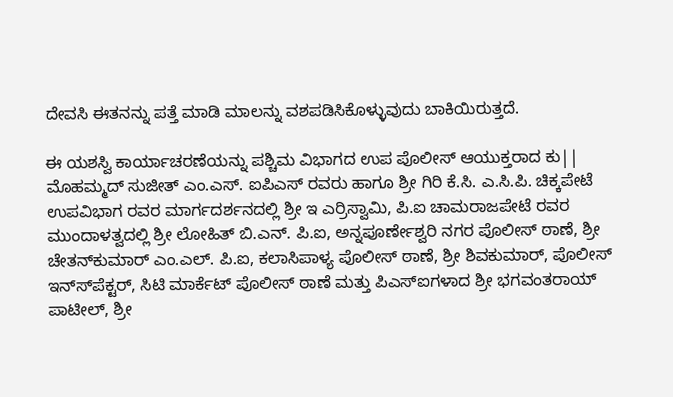ದೇವಸಿ ಈತನನ್ನು ಪತ್ತೆ ಮಾಡಿ ಮಾಲನ್ನು ವಶಪಡಿಸಿಕೊಳ್ಳುವುದು ಬಾಕಿಯಿರುತ್ತದೆ.

ಈ ಯಶಸ್ವಿ ಕಾರ್ಯಾಚರಣೆಯನ್ನು ಪಶ್ಚಿಮ ವಿಭಾಗದ ಉಪ ಪೊಲೀಸ್ ಆಯುಕ್ತರಾದ ಕು|| ಮೊಹಮ್ಮದ್ ಸುಜೀತ್ ಎಂ.ಎಸ್. ಐಪಿಎಸ್ ರವರು ಹಾಗೂ ಶ್ರೀ ಗಿರಿ ಕೆ.ಸಿ. ಎ.ಸಿ.ಪಿ. ಚಿಕ್ಕಪೇಟೆ ಉಪವಿಭಾಗ ರವರ ಮಾರ್ಗದರ್ಶನದಲ್ಲಿ ಶ್ರೀ ಇ ಎರ್ರಿಸ್ವಾಮಿ, ಪಿ.ಐ ಚಾಮರಾಜಪೇಟೆ ರವರ ಮುಂದಾಳತ್ವದಲ್ಲಿ ಶ್ರೀ ಲೋಹಿತ್ ಬಿ.ಎನ್. ಪಿ.ಐ, ಅನ್ನಪೂರ್ಣೇಶ್ವರಿ ನಗರ ಪೊಲೀಸ್ ಠಾಣೆ, ಶ್ರೀ ಚೇತನ್‍ಕುಮಾರ್ ಎಂ.ಎಲ್. ಪಿ.ಐ, ಕಲಾಸಿಪಾಳ್ಯ ಪೊಲೀಸ್ ಠಾಣೆ, ಶ್ರೀ ಶಿವಕುಮಾರ್, ಪೊಲೀಸ್ ಇನ್ಸ್‍ಪೆಕ್ಟರ್, ಸಿಟಿ ಮಾರ್ಕೆಟ್ ಪೊಲೀಸ್ ಠಾಣೆ ಮತ್ತು ಪಿಎಸ್‍ಐಗಳಾದ ಶ್ರೀ ಭಗವಂತರಾಯ್ ಪಾಟೀಲ್, ಶ್ರೀ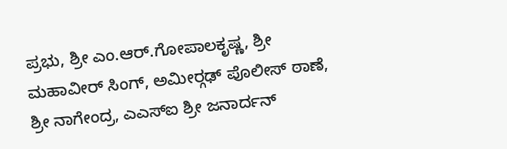ಪ್ರಭು, ಶ್ರೀ ಎಂ.ಆರ್.ಗೋಪಾಲಕೃಷ್ಣ, ಶ್ರೀ ಮಹಾವೀರ್ ಸಿಂಗ್, ಅಮೀರ್‍ಗಢ್ ಪೊಲೀಸ್ ಠಾಣೆ, ಶ್ರೀ ನಾಗೇಂದ್ರ, ಎಎಸ್‍ಐ ಶ್ರೀ ಜನಾರ್ದನ್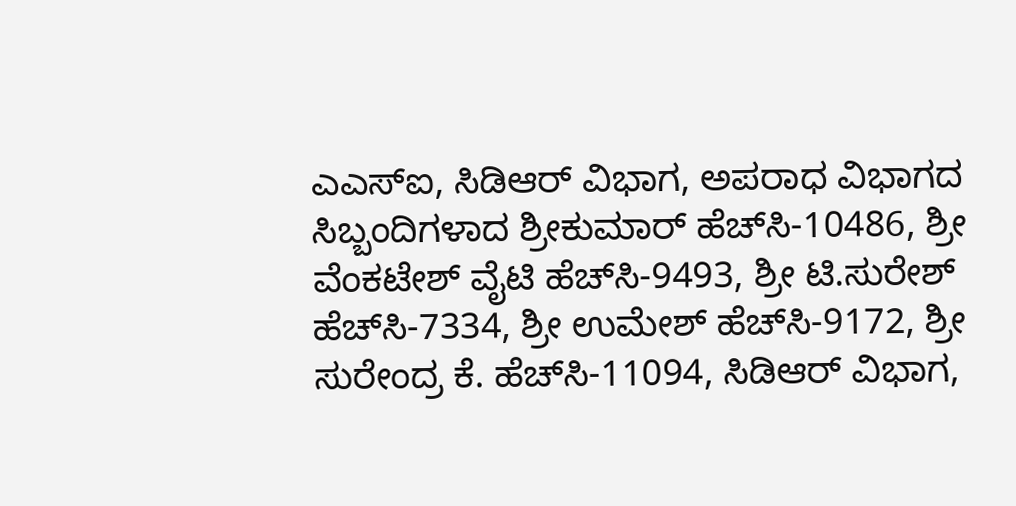ಎಎಸ್‍ಐ, ಸಿಡಿಆರ್ ವಿಭಾಗ, ಅಪರಾಧ ವಿಭಾಗದ ಸಿಬ್ಬಂದಿಗಳಾದ ಶ್ರೀಕುಮಾರ್ ಹೆಚ್‍ಸಿ-10486, ಶ್ರೀ ವೆಂಕಟೇಶ್ ವೈಟಿ ಹೆಚ್‍ಸಿ-9493, ಶ್ರೀ ಟಿ.ಸುರೇಶ್ ಹೆಚ್‍ಸಿ-7334, ಶ್ರೀ ಉಮೇಶ್ ಹೆಚ್‍ಸಿ-9172, ಶ್ರೀ ಸುರೇಂದ್ರ ಕೆ. ಹೆಚ್‍ಸಿ-11094, ಸಿಡಿಆರ್ ವಿಭಾಗ,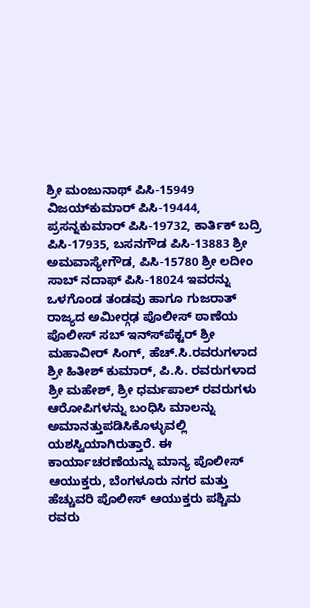ಶ್ರೀ ಮಂಜುನಾಥ್ ಪಿಸಿ-15949 ವಿಜಯ್‍ಕುಮಾರ್ ಪಿಸಿ-19444, ಪ್ರಸನ್ನಕುಮಾರ್ ಪಿಸಿ-19732, ಕಾರ್ತಿಕ್ ಬದ್ರಿ ಪಿಸಿ-17935, ಬಸನಗೌಡ ಪಿಸಿ-13883 ಶ್ರೀ ಅಮವಾಸ್ಯೇಗೌಡ, ಪಿಸಿ-15780 ಶ್ರೀ ಲದೀಂ ಸಾಬ್ ನದಾಫ್ ಪಿಸಿ-18024 ಇವರನ್ನು ಒಳಗೊಂಡ ತಂಡವು ಹಾಗೂ ಗುಜರಾತ್ ರಾಜ್ಯದ ಅಮೀರ್‍ಗಢ ಪೊಲೀಸ್ ಠಾಣೆಯ ಪೊಲೀಸ್ ಸಬ್ ಇನ್ಸ್‍ಪೆಕ್ಟರ್ ಶ್ರೀ ಮಹಾವೀರ್ ಸಿಂಗ್, ಹೆಚ್.ಸಿ.ರವರುಗಳಾದ ಶ್ರೀ ಹಿತೀಶ್ ಕುಮಾರ್, ಪಿ.ಸಿ. ರವರುಗಳಾದ ಶ್ರೀ ಮಹೇಶ್, ಶ್ರೀ ಧರ್ಮಪಾಲ್ ರವರುಗಳು ಆರೋಪಿಗಳನ್ನು ಬಂಧಿಸಿ ಮಾಲನ್ನು ಅಮಾನತ್ತುಪಡಿಸಿಕೊಳ್ಳುವಲ್ಲಿ ಯಶಸ್ವಿಯಾಗಿರುತ್ತಾರೆ. ಈ ಕಾರ್ಯಾಚರಣೆಯನ್ನು ಮಾನ್ಯ ಪೊಲೀಸ್ ಆಯುಕ್ತರು, ಬೆಂಗಳೂರು ನಗರ ಮತ್ತು ಹೆಚ್ಚುವರಿ ಪೊಲೀಸ್ ಆಯುಕ್ತರು ಪಶ್ಚಿಮ ರವರು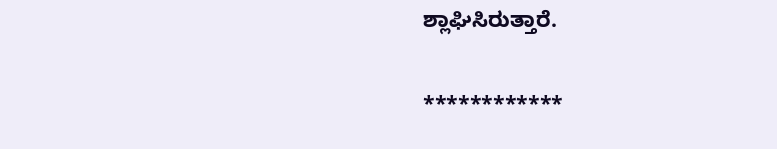ಶ್ಲಾಘಿಸಿರುತ್ತಾರೆ.

************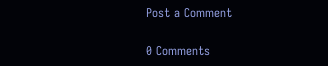Post a Comment

0 Comments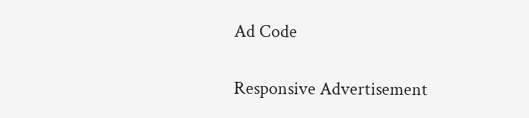Ad Code

Responsive Advertisement